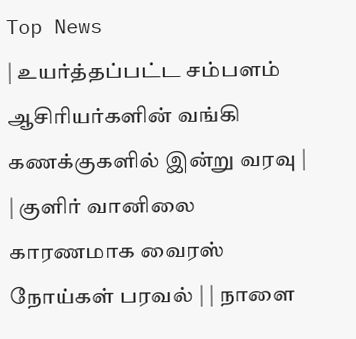Top News
| உயர்த்தப்பட்ட சம்பளம் ஆசிரியர்களின் வங்கி கணக்குகளில் இன்று வரவு | | குளிர் வானிலை காரணமாக வைரஸ் நோய்கள் பரவல் | | நாளை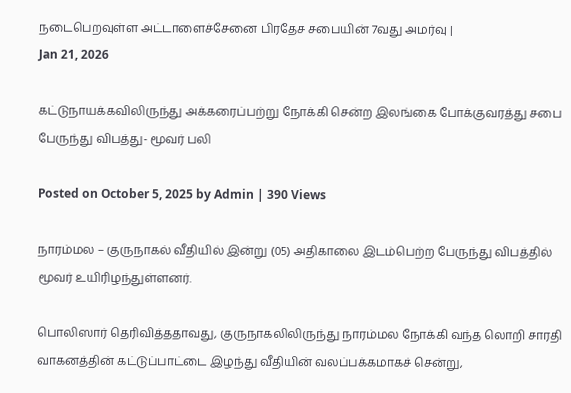நடைபெறவுள்ள அட்டாளைச்சேனை பிரதேச சபையின் 7வது அமர்வு |
Jan 21, 2026

கட்டுநாயக்கவிலிருந்து அக்கரைப்பற்று நோக்கி சென்ற இலங்கை போக்குவரத்து சபை பேருந்து விபத்து- மூவர் பலி

Posted on October 5, 2025 by Admin | 390 Views

நாரம்மல – குருநாகல் வீதியில் இன்று (05) அதிகாலை இடம்பெற்ற பேருந்து விபத்தில் மூவர் உயிரிழந்துள்ளனர்.

பொலிஸார் தெரிவித்ததாவது, குருநாகலிலிருந்து நாரம்மல நோக்கி வந்த லொறி சாரதி வாகனத்தின் கட்டுப்பாட்டை இழந்து வீதியின் வலப்பக்கமாகச் சென்று,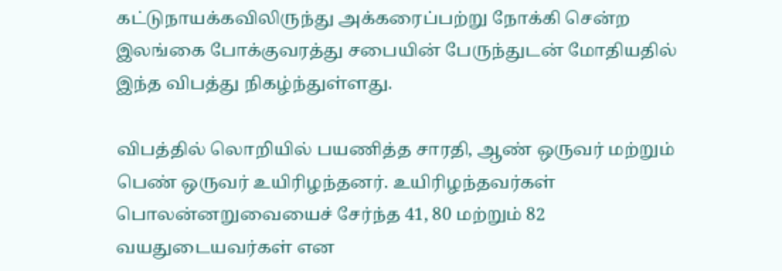கட்டுநாயக்கவிலிருந்து அக்கரைப்பற்று நோக்கி சென்ற இலங்கை போக்குவரத்து சபையின் பேருந்துடன் மோதியதில் இந்த விபத்து நிகழ்ந்துள்ளது.

விபத்தில் லொறியில் பயணித்த சாரதி, ஆண் ஒருவர் மற்றும் பெண் ஒருவர் உயிரிழந்தனர். உயிரிழந்தவர்கள் பொலன்னறுவையைச் சேர்ந்த 41, 80 மற்றும் 82 வயதுடையவர்கள் என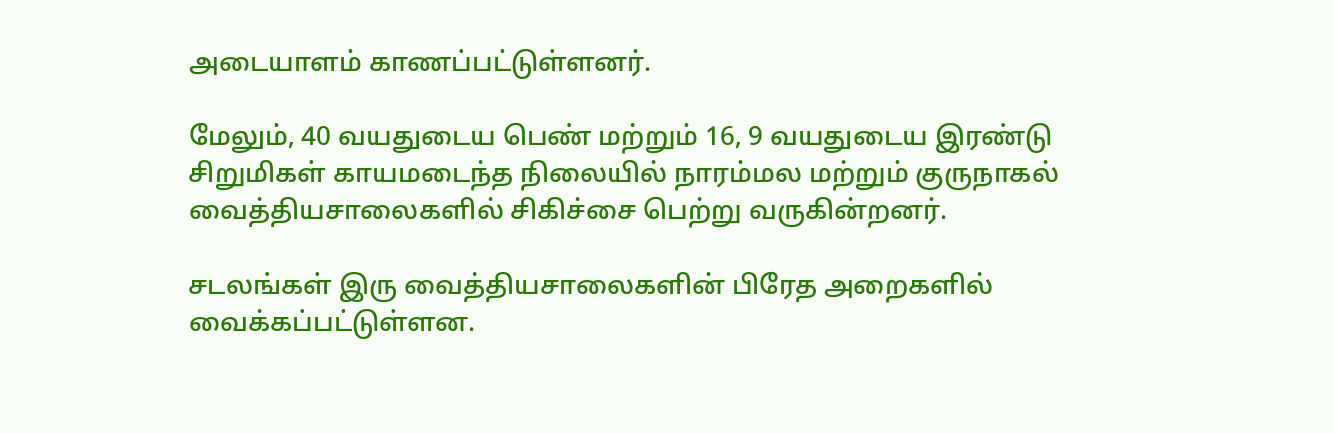அடையாளம் காணப்பட்டுள்ளனர்.

மேலும், 40 வயதுடைய பெண் மற்றும் 16, 9 வயதுடைய இரண்டு சிறுமிகள் காயமடைந்த நிலையில் நாரம்மல மற்றும் குருநாகல் வைத்தியசாலைகளில் சிகிச்சை பெற்று வருகின்றனர்.

சடலங்கள் இரு வைத்தியசாலைகளின் பிரேத அறைகளில் வைக்கப்பட்டுள்ளன.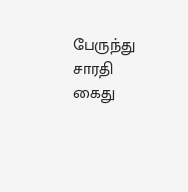பேருந்து சாரதி கைது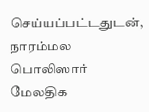செய்யப்பட்டதுடன், நாரம்மல பொலிஸார் மேலதிக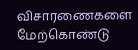விசாரணைகளை மேற்கொண்டு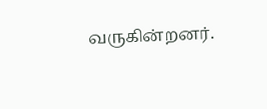வருகின்றனர்.